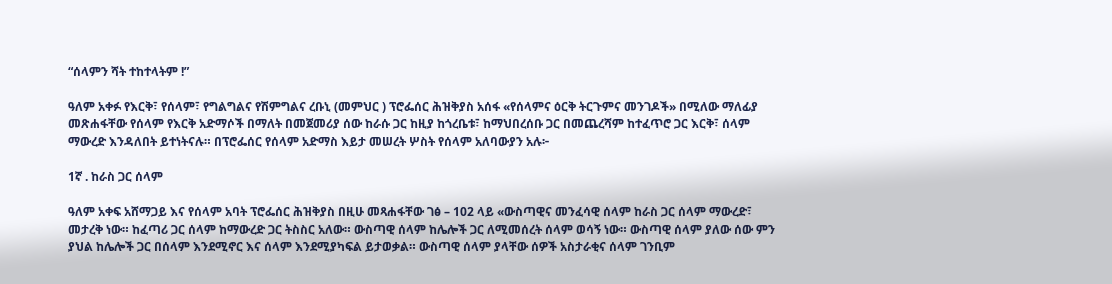“ሰላምን ሻት ተከተላትም !”

ዓለም አቀፉ የእርቅ፣ የሰላም፣ የግልግልና የሽምግልና ረቡኒ (መምህር ) ፕሮፌሰር ሕዝቅያስ አሰፋ «የሰላምና ዕርቅ ትርጉምና መንገዶች» በሚለው ማለፊያ መጽሐፋቸው የሰላም የእርቅ አድማሶች በማለት በመጀመሪያ ሰው ከራሱ ጋር ከዚያ ከጎረቤቱ፣ ከማህበረሰቡ ጋር በመጨረሻም ከተፈጥሮ ጋር እርቅ፣ ሰላም ማውረድ እንዳለበት ይተነትናሉ። በፕሮፌሰር የሰላም አድማስ እይታ መሠረት ሦስት የሰላም አለባውያን አሉ፦

1ኛ . ከራስ ጋር ሰላም

ዓለም አቀፍ አሸማጋይ እና የሰላም አባት ፕሮፌሰር ሕዝቅያስ በዚሁ መጻሐፋቸው ገፅ – 102 ላይ «ውስጣዊና መንፈሳዊ ሰላም ከራስ ጋር ሰላም ማውረድ፣ መታረቅ ነው። ከፈጣሪ ጋር ሰላም ከማውረድ ጋር ትስስር አለው። ውስጣዊ ሰላም ከሌሎች ጋር ለሚመሰረት ሰላም ወሳኝ ነው። ውስጣዊ ሰላም ያለው ሰው ምን ያህል ከሌሎች ጋር በሰላም እንደሚኖር እና ሰላም እንደሚያካፍል ይታወቃል። ውስጣዊ ሰላም ያላቸው ሰዎች አስታራቂና ሰላም ገንቢም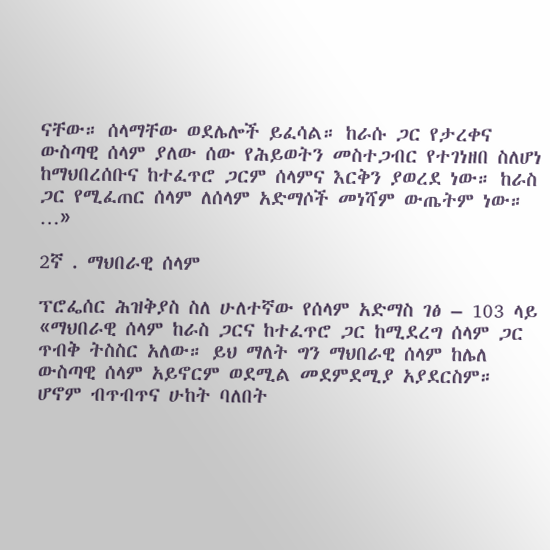ናቸው። ሰላማቸው ወደሌሎች ይፈሳል። ከራሱ ጋር የታረቀና ውስጣዊ ሰላም ያለው ሰው የሕይወትን መስተጋብር የተገነዘበ ስለሆነ ከማህበረሰቡና ከተፈጥሮ ጋርም ሰላምና እርቅን ያወረደ ነው። ከራስ ጋር የሚፈጠር ሰላም ለሰላም አድማሶች መነሻም ውጤትም ነው። …»

2ኛ . ማህበራዊ ሰላም

ፕሮፌሰር ሕዝቅያስ ስለ ሁለተኛው የሰላም አድማስ ገፅ – 103 ላይ «ማህበራዊ ሰላም ከራስ ጋርና ከተፈጥሮ ጋር ከሚደረግ ሰላም ጋር ጥብቅ ትስስር አለው። ይህ ማለት ግን ማህበራዊ ሰላም ከሌለ ውስጣዊ ሰላም አይኖርም ወደሚል መደምደሚያ አያደርስም። ሆኖም ብጥብጥና ሁከት ባለበት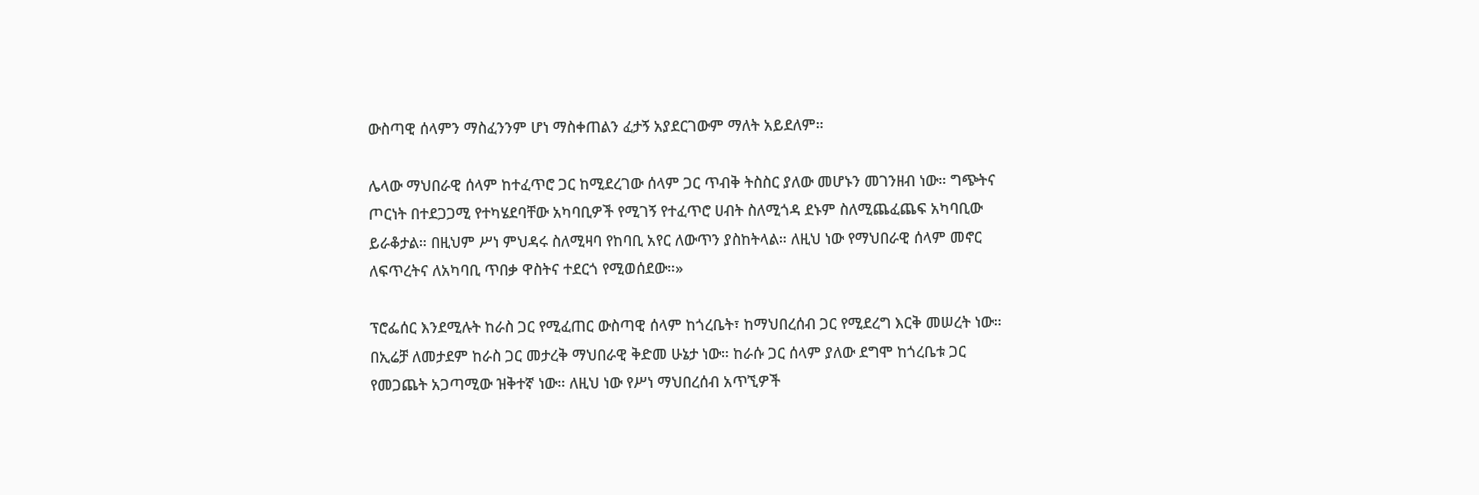ውስጣዊ ሰላምን ማስፈንንም ሆነ ማስቀጠልን ፈታኝ አያደርገውም ማለት አይደለም።

ሌላው ማህበራዊ ሰላም ከተፈጥሮ ጋር ከሚደረገው ሰላም ጋር ጥብቅ ትስስር ያለው መሆኑን መገንዘብ ነው። ግጭትና ጦርነት በተደጋጋሚ የተካሄደባቸው አካባቢዎች የሚገኝ የተፈጥሮ ሀብት ስለሚጎዳ ደኑም ስለሚጨፈጨፍ አካባቢው ይራቆታል። በዚህም ሥነ ምህዳሩ ስለሚዛባ የከባቢ አየር ለውጥን ያስከትላል። ለዚህ ነው የማህበራዊ ሰላም መኖር ለፍጥረትና ለአካባቢ ጥበቃ ዋስትና ተደርጎ የሚወሰደው።»

ፕሮፌሰር እንደሚሉት ከራስ ጋር የሚፈጠር ውስጣዊ ሰላም ከጎረቤት፣ ከማህበረሰብ ጋር የሚደረግ እርቅ መሠረት ነው። በኢሬቻ ለመታደም ከራስ ጋር መታረቅ ማህበራዊ ቅድመ ሁኔታ ነው። ከራሱ ጋር ሰላም ያለው ደግሞ ከጎረቤቱ ጋር የመጋጨት አጋጣሚው ዝቅተኛ ነው። ለዚህ ነው የሥነ ማህበረሰብ አጥኚዎች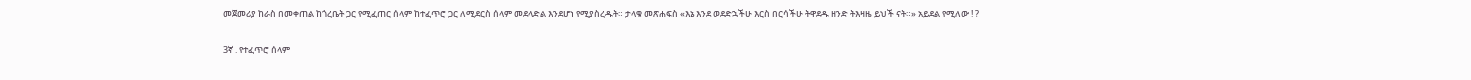መጀመሪያ ከራስ በመቀጠል ከጎረቤት ጋር የሚፈጠር ሰላም ከተፈጥሮ ጋር ለሚደርስ ሰላም መደላድል እንደሆነ የሚያስረዱት። ታላቁ መጽሐፍስ «እኔ እንደ ወደድኋችሁ እርስ በርሳችሁ ትዋደዱ ዘንድ ትእዛዜ ይህች ናት።» አይደል የሚለው ! ?

3ኛ . የተፈጥሮ ሰላም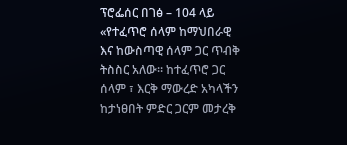ፕሮፌሰር በገፅ – 104 ላይ «የተፈጥሮ ሰላም ከማህበራዊ እና ከውስጣዊ ሰላም ጋር ጥብቅ ትስስር አለው። ከተፈጥሮ ጋር ሰላም ፣ እርቅ ማውረድ አካላችን ከታነፀበት ምድር ጋርም መታረቅ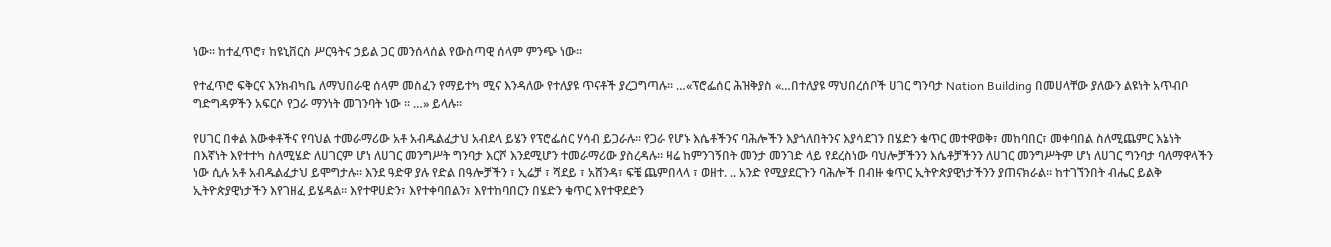ነው። ከተፈጥሮ፣ ከዩኒቨርስ ሥርዓትና ኃይል ጋር መንሰላሰል የውስጣዊ ሰላም ምንጭ ነው።

የተፈጥሮ ፍቅርና እንክብካቤ ለማህበራዊ ሰላም መስፈን የማይተካ ሚና እንዳለው የተለያዩ ጥናቶች ያረጋግጣሉ። …«ፕሮፌሰር ሕዝቅያስ «…በተለያዩ ማህበረሰቦች ሀገር ግንባታ Nation Building በመሀላቸው ያለውን ልዩነት አጥብቦ ግድግዳዎችን አፍርሶ የጋራ ማንነት መገንባት ነው ። …» ይላሉ።

የሀገር በቀል እውቀቶችና የባህል ተመራማሪው አቶ አብዱልፈታህ አብደላ ይሄን የፕሮፌሰር ሃሳብ ይጋራሉ። የጋራ የሆኑ እሴቶችንና ባሕሎችን እያጎለበትንና እያሳደገን በሄድን ቁጥር መተዋወቅ፣ መከባበር፣ መቀባበል ስለሚጨምር እኔነት በእኛነት እየተተካ ስለሚሄድ ለሀገርም ሆነ ለሀገር መንግሥት ግንባታ እርሾ እንደሚሆን ተመራማሪው ያስረዳሉ። ዛሬ ከምንገኝበት መንታ መንገድ ላይ የደረስነው ባህሎቻችንን እሴቶቻችንን ለሀገር መንግሥትም ሆነ ለሀገር ግንባታ ባለማዋላችን ነው ሲሉ አቶ አብዱልፈታህ ይሞግታሉ። እንደ ዓድዋ ያሉ የድል በዓሎቻችን ፣ ኢሬቻ ፣ ሻደይ ፣ አሸንዳ፣ ፍቼ ጨምበላላ ፣ ወዘተ. .. አንድ የሚያደርጉን ባሕሎች በብዙ ቁጥር ኢትዮጵያዊነታችንን ያጠናክራል። ከተገኘንበት ብሔር ይልቅ ኢትዮጵያዊነታችን እየገዘፈ ይሄዳል። እየተዋሀድን፣ እየተቀባበልን፣ እየተከባበርን በሄድን ቁጥር እየተዋደድን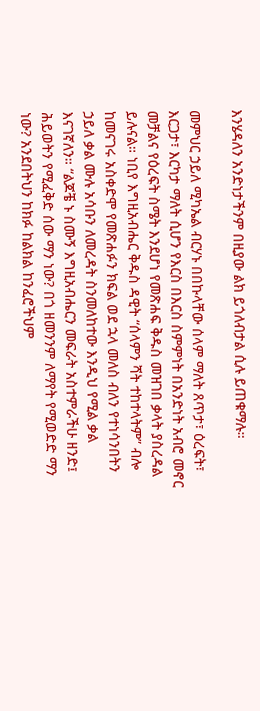እንሄዳለን አንድነታችንም በዚያው ልክ ይጎለብታል ሲሉ ይጠቁማሉ።

መምህር ኃይለ ሚካኤል ብርሃኑ በበኩላቸው ሰላም ማለት ጸጥታ፣ ዕረፍት፣ እርጋታ፣ እርካታ ማለት ሲሆን የእርስ በእርስ ስምምነት በአንድነት አብሮ መኖር መቻልና የዕረፍት ስሜት እንደሆነ የመጽሐፍ ቅዱስ መዝገበ ቃላት ያስረዳል ይሉናል። ነቢየ እግዚአብሔር ቅዱስ ዳዊት “ሰላምን ሻት ተከተላትም” ብሎ ከመናገሩ አስቀድሞ የመጽሐፉን ክፍል ወደ ኋላ መለስ ብለን የተነሳንበትን ኃይለ ቃል ሙሉ አሳቡን ለመረዳት ስንመለከተው እንዲህ የሚል ቃል እናገኛለን። “ልጆቼ ኑ ስሙኝ እግዚአብሔርን መፍራት አስተምራችሁ ዘንድ፤ ሕይወትን የሚፈቅድ ሰው ማን ነው? በጎ ዘመንንም ለማየት የሚወድድ ማን ነው? አንደበትህን ከክፉ ከልክል ከንፈሮችህም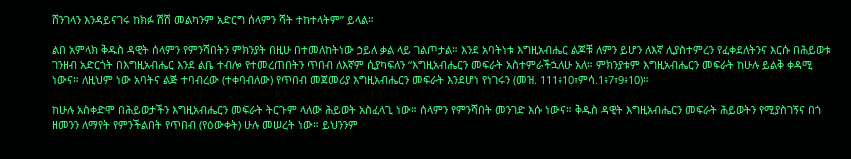ሸንገላን እንዳይናገሩ ከክፉ ሽሽ መልካንም አድርግ ሰላምን ሻት ተከተላትም” ይላል።

ልበ አምላክ ቅዱስ ዳዊት ሰላምን የምንሻበትን ምክንያት በዚሁ በተመለከትነው ኃይለ ቃል ላይ ገልጦታል። እንደ አባትነቱ እግዚአብሔር ልጆቹ ለምን ይሆን ለእኛ ሊያስተምረን የፈቀደለትንና እርሱ በሕይወቱ ገንዘብ አድርጎት በእግዚአብሔር እንደ ልቤ ተብሎ የተመረጠበትን ጥበብ ለእኛም ሲያካፍለን “እግዚአብሔርን መፍራት አስተምራችኋለሁ አለ። ምክንያቱም እግዚአብሔርን መፍራት ከሁሉ ይልቅ ቀዳሚ ነውና። ለዚህም ነው አባትና ልጅ ተባብረው (ተቀባብለው) የጥበብ መጀመሪያ እግዚአብሔርን መፍራት እንደሆነ የነገሩን (መዝ. 111፥10፣ምሳ.1፥7፣9፥10)።

ከሁሉ አስቀድሞ በሕይወታችን እግዚአብሔርን መፍራት ትርጉም ላለው ሕይወት አስፈላጊ ነው። ሰላምን የምንሻበት መንገድ እሱ ነውና። ቅዱስ ዳዊት እግዚአብሔርን መፍራት ሕይወትን የሚያስገኝና በጎ ዘመንን ለማየት የምንችልበት የጥበብ (የዕውቀት) ሁሉ መሠረት ነው። ይህንንም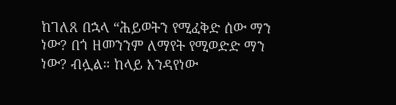ከገለጸ በኋላ “ሕይወትን የሚፈቅድ ሰው ማን ነው? በጎ ዘመንንም ለማየት የሚወድድ ማን ነው? ብሏል። ከላይ እንዳየነው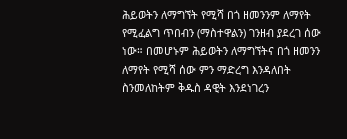ሕይወትን ለማግኘት የሚሻ በጎ ዘመንንም ለማየት የሚፈልግ ጥበብን (ማስተዋልን) ገንዘብ ያደረገ ሰው ነው። በመሆኑም ሕይወትን ለማግኘትና በጎ ዘመንን ለማየት የሚሻ ሰው ምን ማድረግ እንዳለበት ስንመለከትም ቅዱስ ዳዊት እንደነገረን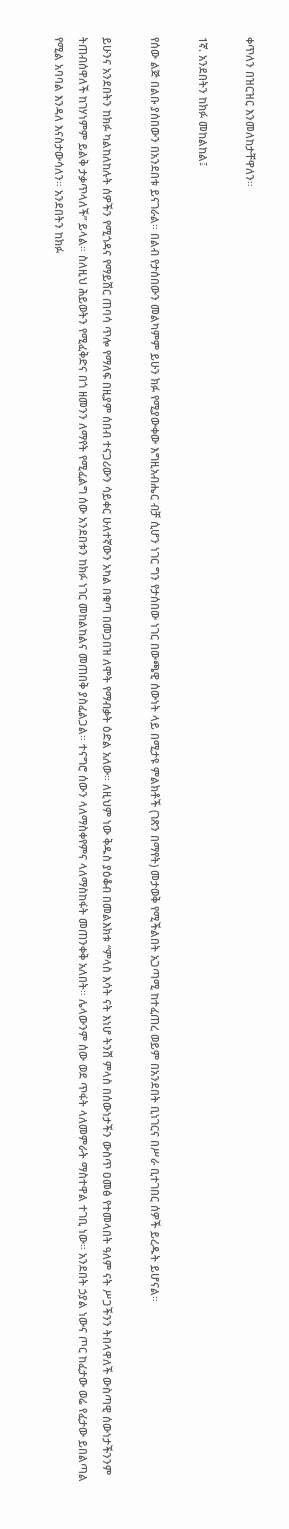ቀጥለን በዝርዝር እንመለከታቸዋለን።

1ኛ. አንደበትን ከክፉ መከልከል፤

የሰው ልጅ በልቡ ያሰበውን በአንደበቱ ይናገራል። በልብ የታሰበውን መልካምም ይሁን ክፉ የሚያውቀው እግዚአብሔር ብቻ ሲሆን ነገር ግን የታሰበው ነገር በውጫዊ ሰውነት ላይ በሚታዩ ምልክቶች (ገጽን በማየት) መታወቅ የሚችልበት አጋጣሚ ከተፈጠረ ወይም በአንደበት ቢነገርና በሥራ ቢተገበር ሰዎች ይረዱት ይሆናል።

ይሁንና አንደበትን ከክፉ ካልከለከሉት ሰዎችን የሚጎዳና የማይሽር ጠባሳ ጥሎ የማለፍ በዚያም ሰበብ ተናጋሪውን ሳይቀር ሁለተኛውን አካል በቁጣ በመጋበዝ ለሞት የማብቃት ዕድል አለው። ለዚህም ነው ቅዱስ ያዕቆብ በመልእክቱ “ምላስ እሳት ናት እነሆ ትንሽ ምላስ በሰውነታችን ውስጥ ዐመፅ የተመላበት ዓለም ናት ሥጋችንን ትበላዋለች ውስጣዊ ሰውነታችንንም ትጠብሰዋለች ከገሃነምም ይልቅ ታቃጥላለች” ይላል። ስለዚህ ሕይወትን የሚፈቅድና በጎ ዘመንን ለማየት የሚፈልግ ሰው አንደበቱን ከክፉ ነገር መከልከልና መጠበቅ ያስፈልጋል። ተናግሮ ሰውን ላለማስቀየምና ላለማስከፋት መጠንቀቅ አለበት። ሌላውንም ሰው ወደ ጥፋት ላለመምራት ማስተዋል ተገቢ ነው። አንደበት ኃያል ነውና ጦር ከፈታው ወሬ የፈታው ይበልጣል የሚል አባባል እንዳለ እናስታውሳለን። አንደበትን ከክፉ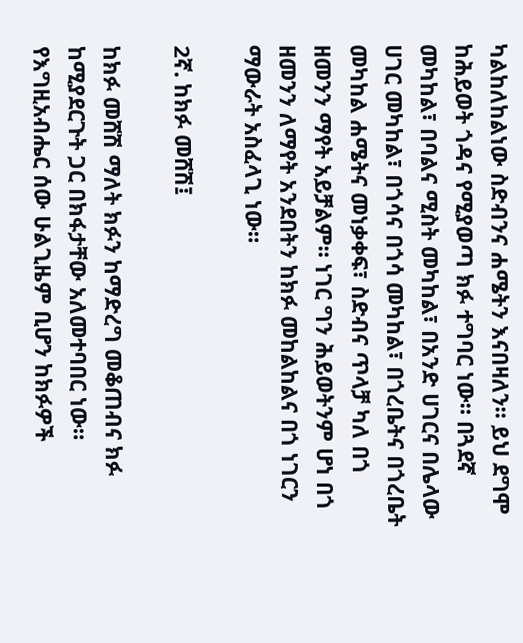ካልከለከልነው ስድብንና ሐሜትን እናበዛለን። ይህ ደግሞ ከሕይወት ጎዳና የሚያወጣ ክፉ ተግባር ነው። በጓደኛ መካከል፣ በባልና ሚስት መካከል፣ በአንድ ሀገርና በሌላው ሀገር መካከል፣ በጎሳና በጎሳ መካከል፣ በጎረቤትና በጎረቤት መካከል ሐሜትና መነቃቀፍ፣ ስድብና ጥላቻ ካለ በጎ ዘመንን ማየት አይቻልም። ነገር ግን ሕይወትንም ሆነ በጎ ዘመንን ለማየት አንደበትን ከክፉ መከልከልና በጎ ነገርን ማውራት አስፈላጊ ነው።

2ኛ. ከክፉ መሸሽ፤

ከክፉ መሸሽ ማለት ክፉን ከማድረግ መቆጠብና ክፉ ከሚያደርጉት ጋር በክፋታቸው አለመተባበር ነው። የእግዚአብሔር ሰው ሁልጊዜም ቢሆን ከክፉዎች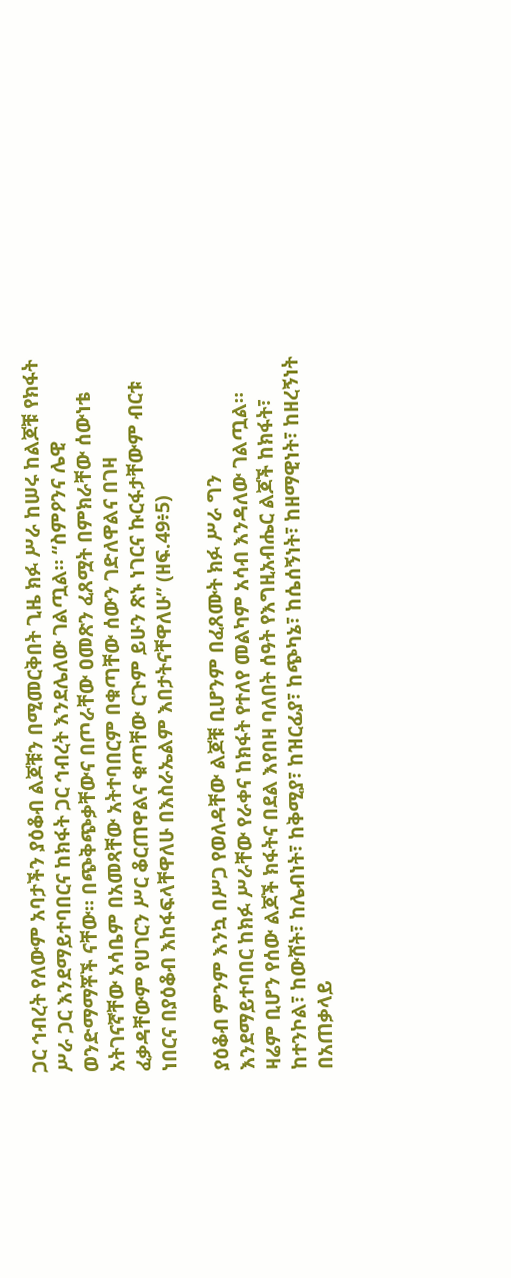ጋር ኅብረት የለውም አባታችን ያዕቆብ ልጆቹን በሚመርቅበት ጊዜ ክፉ ሥራ ከሠሩ ከልጆቹ የክፋት ሥራ ጋር እንደማይተባበርና ከክፋት ጋር ኅብረት እንደሌለው ገልጧል። “ስምዖንና ሌዊ ወንድማማቾች ናቸው። በጭቅጭቃቸውና በጦራቸው ዐመጽን ፈጸሟት በምክራቸው ሰውነቴ አትገናኛቸው አሳቤም በአመጻቸው አትተባበርም በቁጣቸው ሰውን ገድለዋልና በገዛ ፈቃዳቸውም የሀገርን ሥር ቆርጠዋልና ቁጣቸው ርጉም ይሁን ጽኑ ነገርና ኩርፋታቸውም ብርቱ ነበርና በያዕቆብ እከፋፍላቸዋለሁ በእስራኤልም እበታትናቸዋለሁ” (ዘፍ.49፥5)

ያዕቆብ ምንም እንኳ በሥጋ የወለዳቸው ልጆቹ ቢሆንም በፈጸሙት ክፉ ሥራ ግን እንደማይተባበር ከክፉ ሥራቸው የራቀና ከክፋት የተለየ መልካም አሳብ እንዳለው ገልጧል። ዛሬም ቢሆን የሰው ልጆች ክፋትና በደል እየበዛ ባለበት ሰዓት የእግዚአብሔር ልጆች ከክፋት፣ ከተንኮል፣ ከውሸት፣ ከሌብነት፣ ከቅሚያ፣ ከዝርፊያ፣ ከጭካኔ፣ ከሴሰኝነት፣ ከዘማዊነት፣ ከዘረኝነት በአጠቃላይ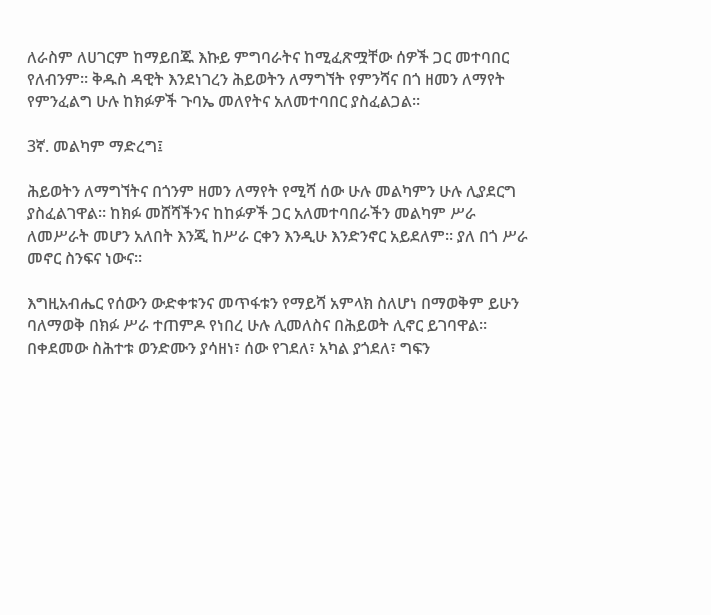ለራስም ለሀገርም ከማይበጁ እኩይ ምግባራትና ከሚፈጽሟቸው ሰዎች ጋር መተባበር የለብንም። ቅዱስ ዳዊት እንደነገረን ሕይወትን ለማግኘት የምንሻና በጎ ዘመን ለማየት የምንፈልግ ሁሉ ከክፉዎች ጉባኤ መለየትና አለመተባበር ያስፈልጋል።

3ኛ. መልካም ማድረግ፤

ሕይወትን ለማግኘትና በጎንም ዘመን ለማየት የሚሻ ሰው ሁሉ መልካምን ሁሉ ሊያደርግ ያስፈልገዋል። ከክፉ መሸሻችንና ከከፉዎች ጋር አለመተባበራችን መልካም ሥራ ለመሥራት መሆን አለበት እንጂ ከሥራ ርቀን እንዲሁ እንድንኖር አይደለም። ያለ በጎ ሥራ መኖር ስንፍና ነውና።

እግዚአብሔር የሰውን ውድቀቱንና መጥፋቱን የማይሻ አምላክ ስለሆነ በማወቅም ይሁን ባለማወቅ በክፉ ሥራ ተጠምዶ የነበረ ሁሉ ሊመለስና በሕይወት ሊኖር ይገባዋል። በቀደመው ስሕተቱ ወንድሙን ያሳዘነ፣ ሰው የገደለ፣ አካል ያጎደለ፣ ግፍን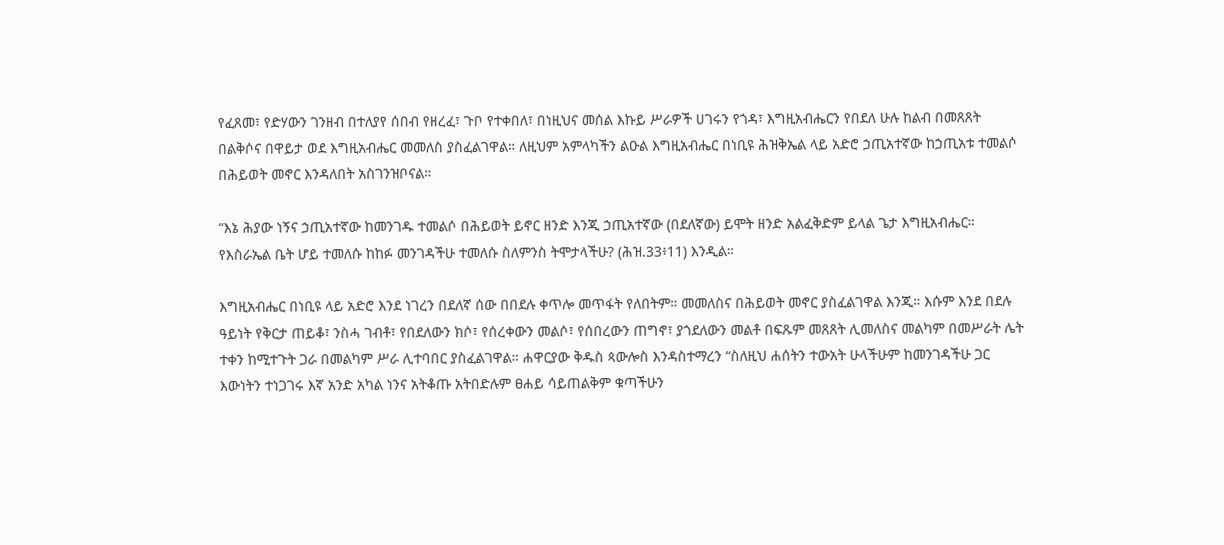የፈጸመ፣ የድሃውን ገንዘብ በተለያየ ሰበብ የዘረፈ፣ ጉቦ የተቀበለ፣ በነዚህና መሰል እኩይ ሥራዎች ሀገሩን የጎዳ፣ እግዚአብሔርን የበደለ ሁሉ ከልብ በመጸጸት በልቅሶና በዋይታ ወደ እግዚአብሔር መመለስ ያስፈልገዋል። ለዚህም አምላካችን ልዑል እግዚአብሔር በነቢዩ ሕዝቅኤል ላይ አድሮ ኃጢአተኛው ከኃጢአቱ ተመልሶ በሕይወት መኖር እንዳለበት አስገንዝቦናል።

“እኔ ሕያው ነኝና ኃጢአተኛው ከመንገዱ ተመልሶ በሕይወት ይኖር ዘንድ እንጂ ኃጢአተኛው (በደለኛው) ይሞት ዘንድ አልፈቅድም ይላል ጌታ እግዚአብሔር። የእስራኤል ቤት ሆይ ተመለሱ ከከፉ መንገዳችሁ ተመለሱ ስለምንስ ትሞታላችሁ? (ሕዝ.33፥11) እንዲል።

እግዚአብሔር በነቢዩ ላይ አድሮ እንደ ነገረን በደለኛ ሰው በበደሉ ቀጥሎ መጥፋት የለበትም። መመለስና በሕይወት መኖር ያስፈልገዋል እንጂ። እሱም እንደ በደሉ ዓይነት የቅርታ ጠይቆ፣ ንስሓ ገብቶ፣ የበደለውን ክሶ፣ የሰረቀውን መልሶ፣ የሰበረውን ጠግኖ፣ ያጎደለውን መልቶ በፍጹም መጸጸት ሊመለስና መልካም በመሥራት ሌት ተቀን ከሚተጉት ጋራ በመልካም ሥራ ሊተባበር ያስፈልገዋል። ሐዋርያው ቅዱስ ጳውሎስ እንዳስተማረን “ስለዚህ ሐሰትን ተውአት ሁላችሁም ከመንገዳችሁ ጋር እውነትን ተነጋገሩ እኛ አንድ አካል ነንና አትቆጡ አትበድሉም ፀሐይ ሳይጠልቅም ቁጣችሁን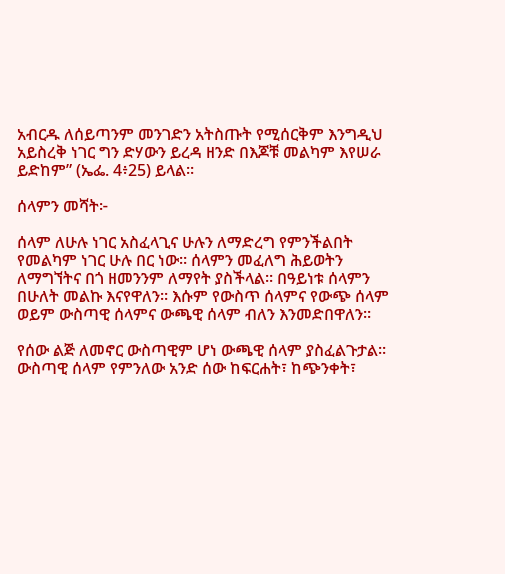አብርዱ ለሰይጣንም መንገድን አትስጡት የሚሰርቅም እንግዲህ አይስረቅ ነገር ግን ድሃውን ይረዳ ዘንድ በእጆቹ መልካም እየሠራ ይድከም” (ኤፌ. 4፥25) ይላል።

ሰላምን መሻት፦

ሰላም ለሁሉ ነገር አስፈላጊና ሁሉን ለማድረግ የምንችልበት የመልካም ነገር ሁሉ በር ነው። ሰላምን መፈለግ ሕይወትን ለማግኘትና በጎ ዘመንንም ለማየት ያስችላል። በዓይነቱ ሰላምን በሁለት መልኩ እናየዋለን። እሱም የውስጥ ሰላምና የውጭ ሰላም ወይም ውስጣዊ ሰላምና ውጫዊ ሰላም ብለን እንመድበዋለን።

የሰው ልጅ ለመኖር ውስጣዊም ሆነ ውጫዊ ሰላም ያስፈልጉታል። ውስጣዊ ሰላም የምንለው አንድ ሰው ከፍርሐት፣ ከጭንቀት፣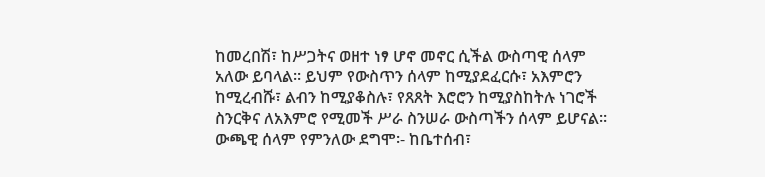ከመረበሽ፣ ከሥጋትና ወዘተ ነፃ ሆኖ መኖር ሲችል ውስጣዊ ሰላም አለው ይባላል። ይህም የውስጥን ሰላም ከሚያደፈርሱ፣ አእምሮን ከሚረብሹ፣ ልብን ከሚያቆስሉ፣ የጸጸት እሮሮን ከሚያስከትሉ ነገሮች ስንርቅና ለአእምሮ የሚመች ሥራ ስንሠራ ውስጣችን ሰላም ይሆናል። ውጫዊ ሰላም የምንለው ደግሞ፡- ከቤተሰብ፣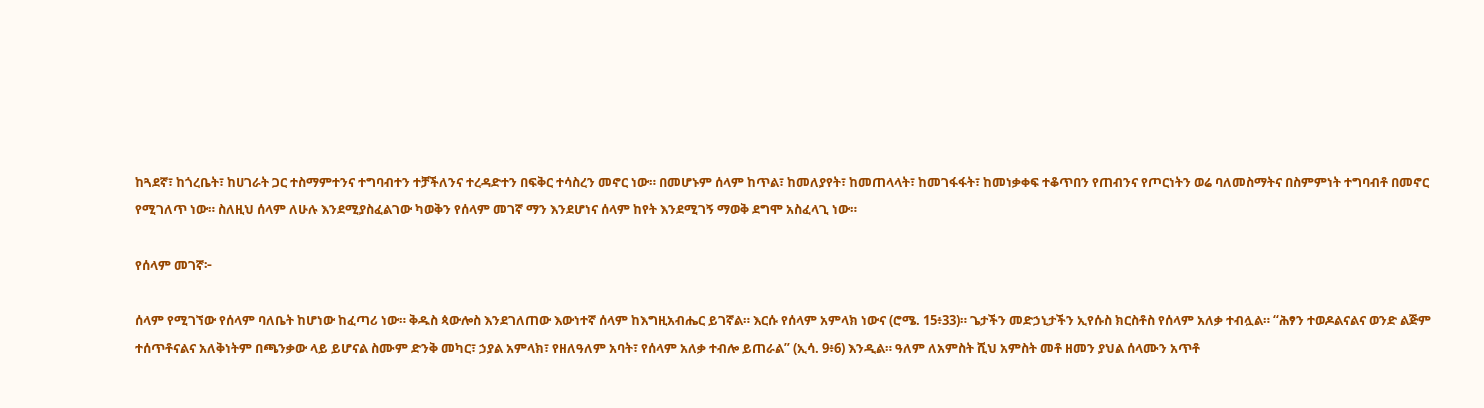ከጓደኛ፣ ከጎረቤት፣ ከሀገራት ጋር ተስማምተንና ተግባብተን ተቻችለንና ተረዳድተን በፍቅር ተሳስረን መኖር ነው። በመሆኑም ሰላም ከጥል፣ ከመለያየት፣ ከመጠላላት፣ ከመገፋፋት፣ ከመነቃቀፍ ተቆጥበን የጠብንና የጦርነትን ወሬ ባለመስማትና በስምምነት ተግባብቶ በመኖር የሚገለጥ ነው። ስለዚህ ሰላም ለሁሉ እንደሚያስፈልገው ካወቅን የሰላም መገኛ ማን እንደሆነና ሰላም ከየት እንደሚገኝ ማወቅ ደግሞ አስፈላጊ ነው።

የሰላም መገኛ፦

ሰላም የሚገኘው የሰላም ባለቤት ከሆነው ከፈጣሪ ነው። ቅዱስ ጳውሎስ እንደገለጠው እውነተኛ ሰላም ከእግዚአብሔር ይገኛል። እርሱ የሰላም አምላክ ነውና (ሮሜ. 15፥33)። ጌታችን መድኃኒታችን ኢየሱስ ክርስቶስ የሰላም አለቃ ተብሏል። “ሕፃን ተወዶልናልና ወንድ ልጅም ተሰጥቶናልና አለቅነትም በጫንቃው ላይ ይሆናል ስሙም ድንቅ መካር፣ ኃያል አምላክ፣ የዘለዓለም አባት፣ የሰላም አለቃ ተብሎ ይጠራል” (ኢሳ. 9፥6) እንዲል። ዓለም ለአምስት ሺህ አምስት መቶ ዘመን ያህል ሰላሙን አጥቶ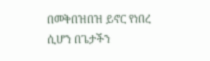በመቅበዝበዝ ይኖር የነበረ ሲሆን በጌታችን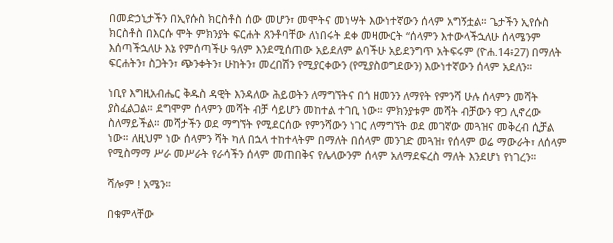በመድኃኒታችን በኢየሱስ ክርስቶስ ሰው መሆን፣ መሞትና መነሣት እውነተኛውን ሰላም አግኝቷል። ጌታችን ኢየሱስ ክርስቶስ በእርሱ ሞት ምክንያት ፍርሐት ጸንቶባቸው ለነበሩት ደቀ መዛሙርት “ሰላምን እተውላችኋለሁ ሰላሜንም እሰጣችኋለሁ እኔ የምሰጣችሁ ዓለም እንደሚሰጠው አይደለም ልባችሁ አይደንግጥ አትፍሩም (ዮሐ.14፥27) በማለት ፍርሐትን፣ ስጋትን፣ ጭንቀትን፣ ሁከትን፣ መረበሽን የሚያርቀውን (የሚያስወግደውን) እውነተኛውን ሰላም አደለን።

ነቢየ እግዚአብሔር ቅዱስ ዳዊት እንዳለው ሕይወትን ለማግኘትና በጎ ዘመንን ለማየት የምንሻ ሁሉ ሰላምን መሻት ያስፈልጋል። ደግሞም ሰላምን መሻት ብቻ ሳይሆን መከተል ተገቢ ነው። ምክንያቱም መሻት ብቻውን ዋጋ ሊኖረው ስለማይችል። መሻታችን ወደ ማግኘት የሚደርሰው የምንሻውን ነገር ለማግኘት ወደ መገኛው መጓዝና መቅረብ ሲቻል ነው። ለዚህም ነው ሰላምን ሻት ካለ በኋላ ተከተላትም በማለት በሰላም መንገድ መጓዝ፣ የሰላም ወሬ ማውራት፣ ለሰላም የሚስማማ ሥራ መሥራት የራሳችን ሰላም መጠበቅና የሌላውንም ሰላም አለማደፍረስ ማለት እንደሆነ የነገረን።

ሻሎም ! አሜን።

በቁምላቸው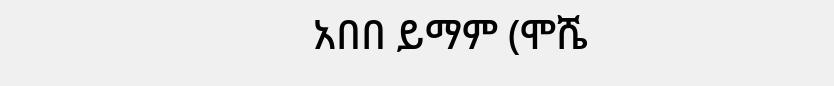አበበ ይማም (ሞሼ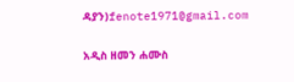ዳያን)fenote1971@gmail.com

አዲስ ዘመን ሐሙስ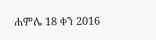ሐምሌ 18 ቀን 2016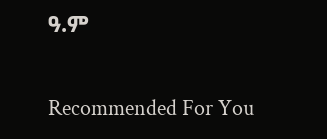ዓ.ም

Recommended For You